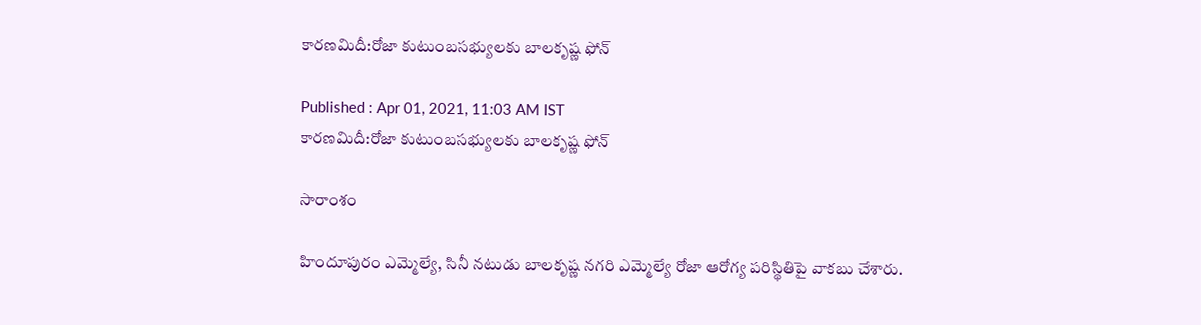కారణమిదీ:రోజా కుటుంబసభ్యులకు బాలకృష్ణ ఫోన్

Published : Apr 01, 2021, 11:03 AM IST
కారణమిదీ:రోజా కుటుంబసభ్యులకు బాలకృష్ణ ఫోన్

సారాంశం

హిందూపురం ఎమ్మెల్యే, సినీ నటుడు బాలకృష్ణ నగరి ఎమ్మెల్యే రోజా ఆరోగ్య పరిస్థితిపై వాకబు చేశారు.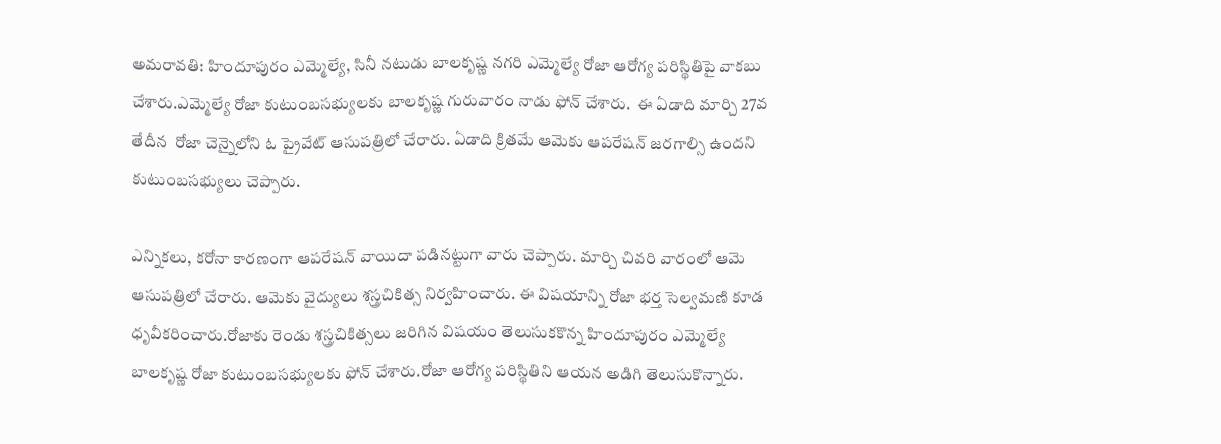అమరావతి: హిందూపురం ఎమ్మెల్యే, సినీ నటుడు బాలకృష్ణ నగరి ఎమ్మెల్యే రోజా ఆరోగ్య పరిస్థితిపై వాకబు చేశారు.ఎమ్మెల్యే రోజా కుటుంబసభ్యులకు బాలకృష్ణ గురువారం నాడు ఫోన్ చేశారు.  ఈ ఏడాది మార్చి 27వ తేదీన  రోజా చెన్నైలోని ఓ ప్రైవేట్ ఆసుపత్రిలో చేరారు. ఏడాది క్రితమే ఆమెకు ఆపరేషన్ జరగాల్సి ఉందని కుటుంబసభ్యులు చెప్పారు.

ఎన్నికలు, కరోనా కారణంగా ఆపరేషన్ వాయిదా పడినట్టుగా వారు చెప్పారు. మార్చి చివరి వారంలో ఆమె ఆసుపత్రిలో చేరారు. ఆమెకు వైద్యులు శస్త్రచికిత్స నిర్వహించారు. ఈ విషయాన్ని రోజా భర్త సెల్వమణి కూడ ధృవీకరించారు.రోజాకు రెండు శస్త్రచికిత్సలు జరిగిన విషయం తెలుసుకకొన్న హిందూపురం ఎమ్మెల్యే బాలకృష్ణ రోజా కుటుంబసభ్యులకు ఫోన్ చేశారు.రోజా ఆరోగ్య పరిస్థితిని ఆయన అడిగి తెలుసుకొన్నారు.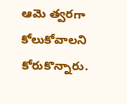ఆమె త్వరగా కోలుకోవాలని కోరుకొన్నారు.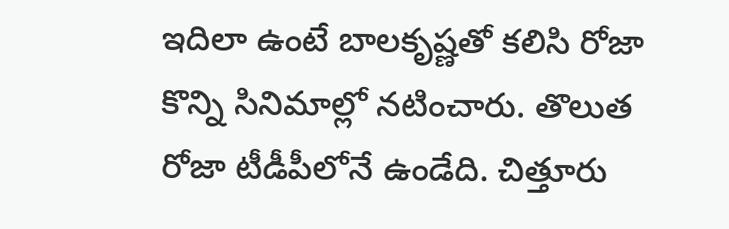ఇదిలా ఉంటే బాలకృష్ణతో కలిసి రోజా కొన్ని సినిమాల్లో నటించారు. తొలుత రోజా టీడీపీలోనే ఉండేది. చిత్తూరు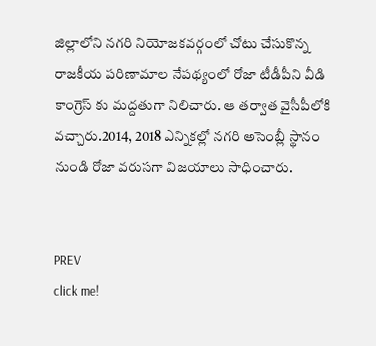జిల్లాలోని నగరి నియోజకవర్గంలో చోటు చేసుకొన్న రాజకీయ పరిణామాల నేపథ్యంలో రోజా టీడీపీని వీడి కాంగ్రెస్ కు మద్దతుగా నిలిచారు. ఆ తర్వాత వైసీపీలోకి వచ్చారు.2014, 2018 ఎన్నికల్లో నగరి అసెంబ్లీ స్థానం నుండి రోజా వరుసగా విజయాలు సాధించారు.


PREV
click me!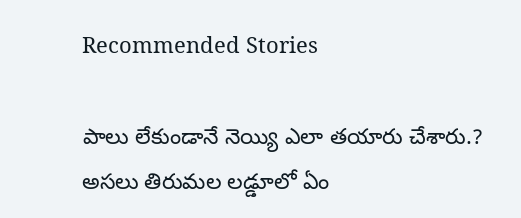Recommended Stories

పాలు లేకుండానే నెయ్యి ఎలా త‌యారు చేశారు.? అస‌లు తిరుమ‌ల‌ ల‌డ్డూలో ఏం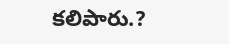క‌లిపారు.?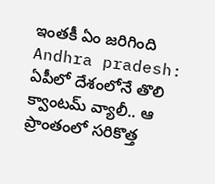ఇంత‌కీ ఏం జ‌రిగింది
Andhra pradesh: ఏపీలో దేశంలోనే తొలి క్వాంట‌మ్ వ్యాలీ.. ఆ ప్రాంతంలో స‌రికొత్త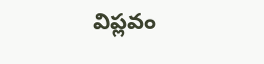విప్ల‌వం